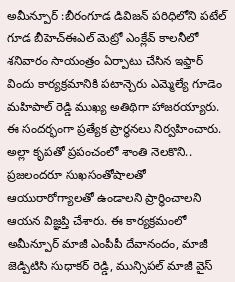అమీన్పూర్ :బీరంగూడ డివిజన్ పరిధిలోని పటేల్ గూడ బీహెచ్ఈఎల్ మెట్రో ఎంక్లేవ్ కాలనీలో శనివారం సాయంత్రం ఏర్పాటు చేసిన ఇఫ్తార్ విందు కార్యక్రమానికి పటాన్చెరు ఎమ్మెల్యే గూడెం మహిపాల్ రెడ్డి ముఖ్య అతిథిగా హాజరయ్యారు. ఈ సందర్భంగా ప్రత్యేక ప్రార్థనలు నిర్వహించారు. అల్లా కృపతో ప్రపంచంలో శాంతి నెలకొని.. ప్రజలందరూ సుఖసంతోషాలతో ఆయురారోగ్యాలతో ఉండాలని ప్రార్థించాలని ఆయన విజ్ఞప్తి చేశారు. ఈ కార్యక్రమంలో అమీన్పూర్ మాజీ ఎంపీపీ దేవానందం, మాజీ జెడ్పిటిసి సుధాకర్ రెడ్డి, మున్సిపల్ మాజీ వైస్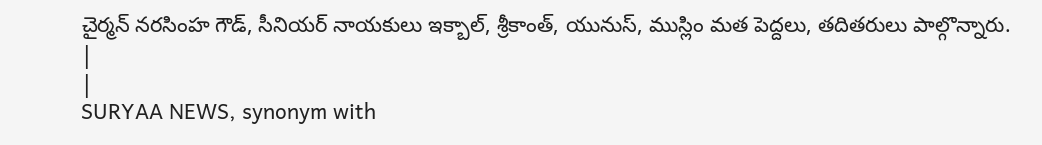చైర్మన్ నరసింహ గౌడ్, సీనియర్ నాయకులు ఇక్బాల్, శ్రీకాంత్, యునుస్, ముస్లిం మత పెద్దలు, తదితరులు పాల్గొన్నారు.
|
|
SURYAA NEWS, synonym with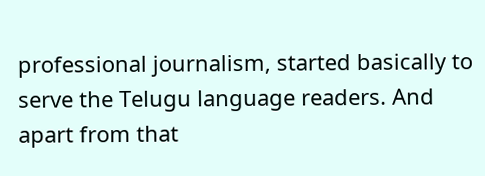professional journalism, started basically to serve the Telugu language readers. And apart from that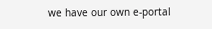we have our own e-portal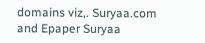domains viz,. Suryaa.com and Epaper Suryaa